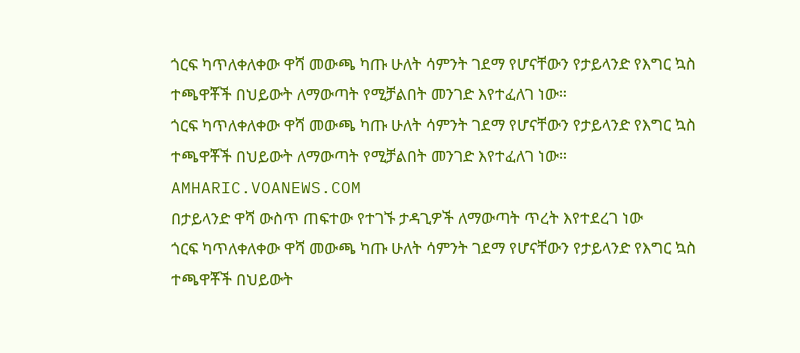ጎርፍ ካጥለቀለቀው ዋሻ መውጫ ካጡ ሁለት ሳምንት ገደማ የሆናቸውን የታይላንድ የእግር ኳስ ተጫዋቾች በህይውት ለማውጣት የሚቻልበት መንገድ እየተፈለገ ነው።
ጎርፍ ካጥለቀለቀው ዋሻ መውጫ ካጡ ሁለት ሳምንት ገደማ የሆናቸውን የታይላንድ የእግር ኳስ ተጫዋቾች በህይውት ለማውጣት የሚቻልበት መንገድ እየተፈለገ ነው።
AMHARIC.VOANEWS.COM
በታይላንድ ዋሻ ውስጥ ጠፍተው የተገኙ ታዳጊዎች ለማውጣት ጥረት እየተደረገ ነው
ጎርፍ ካጥለቀለቀው ዋሻ መውጫ ካጡ ሁለት ሳምንት ገደማ የሆናቸውን የታይላንድ የእግር ኳስ ተጫዋቾች በህይውት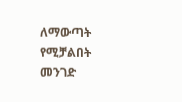ለማውጣት የሚቻልበት መንገድ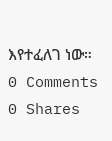እየተፈለገ ነው።
0 Comments 0 Shares